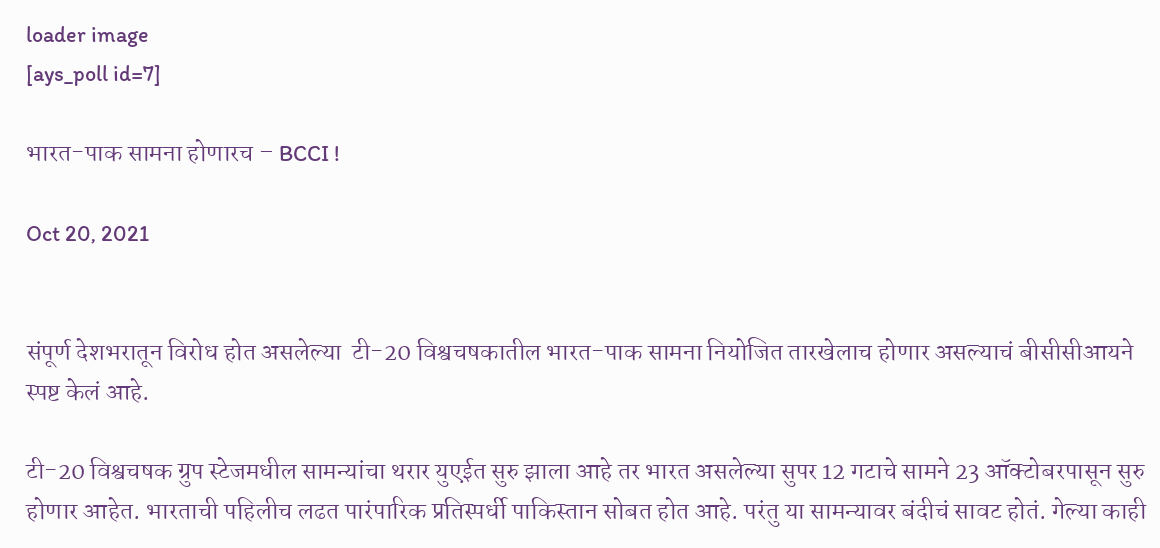loader image
[ays_poll id=7]

भारत-पाक सामना होणारच – BCCI !

Oct 20, 2021


संपूर्ण देशभरातून विरोध होत असलेल्या  टी-20 विश्वचषकातील भारत-पाक सामना नियोजित तारखेलाच होणार असल्याचं बीसीसीआयने स्पष्ट केलं आहे.

टी-20 विश्वचषक ग्रुप स्टेजमधील सामन्यांचा थरार युएईत सुरु झाला आहे तर भारत असलेल्या सुपर 12 गटाचे सामने 23 ऑक्टोबरपासून सुरु होणार आहेत. भारताची पहिलीच लढत पारंपारिक प्रतिस्पर्धी पाकिस्तान सोबत होत आहे. परंतु या सामन्यावर बंदीचं सावट होतं. गेल्या काही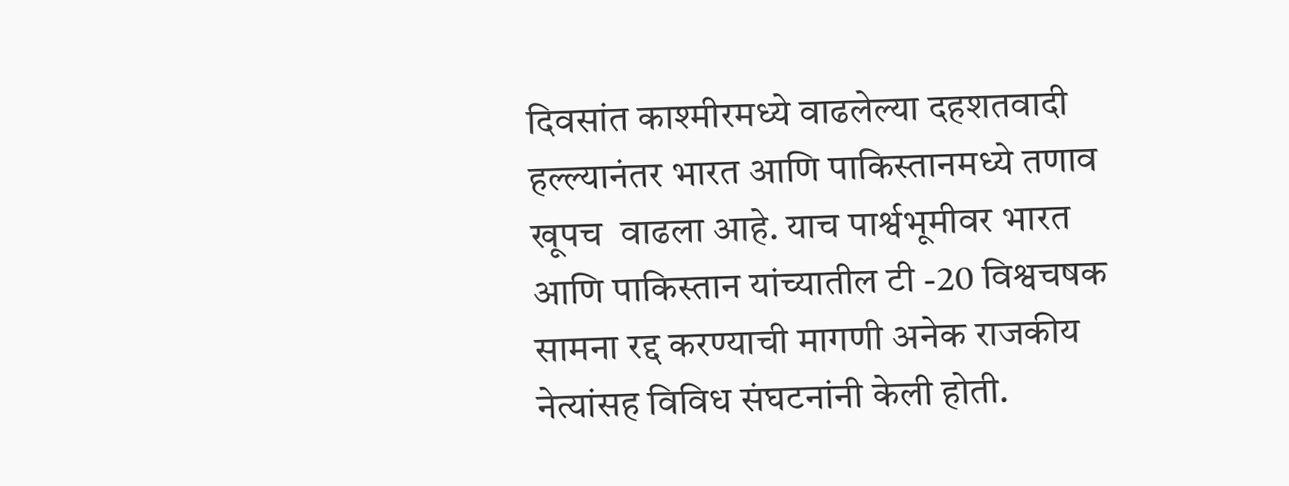दिवसांत काश्मीरमध्ये वाढलेल्या दहशतवादी हल्ल्यानंतर भारत आणि पाकिस्तानमध्ये तणाव खूपच  वाढला आहे. याच पार्श्वभूमीवर भारत आणि पाकिस्तान यांच्यातील टी -20 विश्वचषक सामना रद्द करण्याची मागणी अनेक राजकीय नेत्यांसह विविध संघटनांनी केली होती.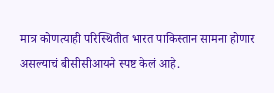मात्र कोणत्याही परिस्थितीत भारत पाकिस्तान सामना होणार असल्याचं बीसीसीआयने स्पष्ट केलं आहे.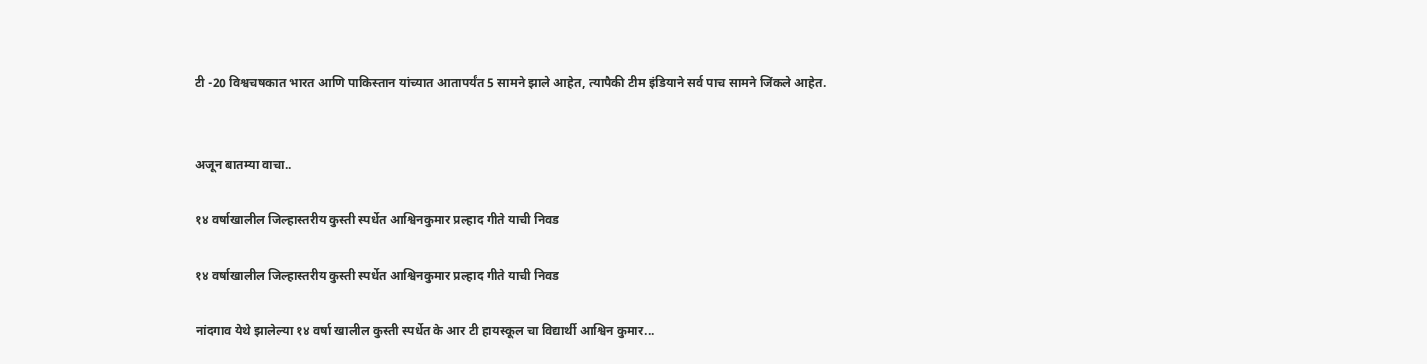टी -20 विश्वचषकात भारत आणि पाकिस्तान यांच्यात आतापर्यंत 5 सामने झाले आहेत, त्यापैकी टीम इंडियाने सर्व पाच सामने जिंकले आहेत.


अजून बातम्या वाचा..

१४ वर्षाखालील जिल्हास्तरीय कुस्ती स्पर्धेत आश्विनकुमार प्रल्हाद गीते याची निवड

१४ वर्षाखालील जिल्हास्तरीय कुस्ती स्पर्धेत आश्विनकुमार प्रल्हाद गीते याची निवड

नांदगाव येथे झालेल्या १४ वर्षा खालील कुस्ती स्पर्धेत के आर टी हायस्कूल चा विद्यार्थी आश्विन कुमार...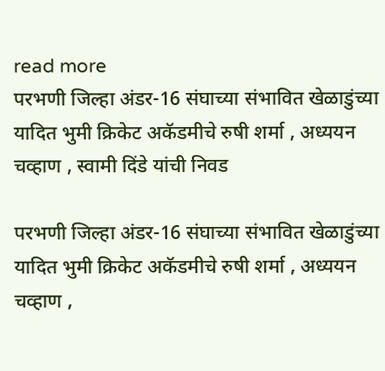read more
परभणी जिल्हा अंडर-16 संघाच्या संभावित खेळाडुंच्या यादित भुमी क्रिकेट अकॅडमीचे रुषी शर्मा , अध्ययन चव्हाण , स्वामी दिंडे यांची निवड

परभणी जिल्हा अंडर-16 संघाच्या संभावित खेळाडुंच्या यादित भुमी क्रिकेट अकॅडमीचे रुषी शर्मा , अध्ययन चव्हाण ,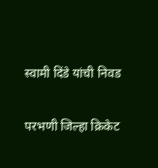स्वामी दिंडे यांची निवड

परभणी जिल्हा क्रिकेट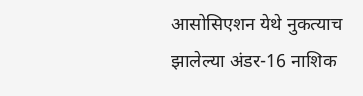आसोसिएशन येथे नुकत्याच झालेल्या अंडर-16 नाशिक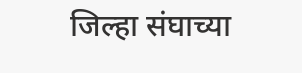जिल्हा संघाच्या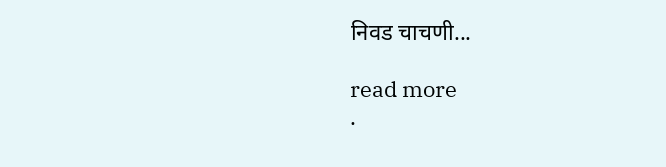निवड चाचणी...

read more
.